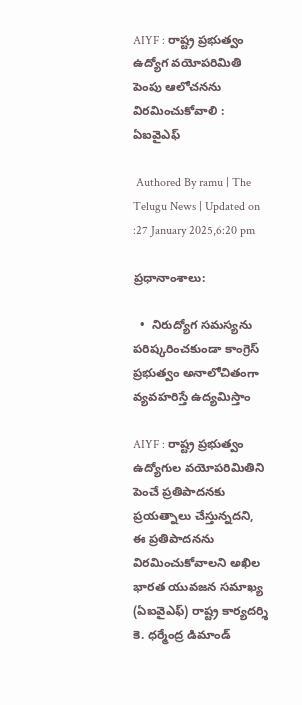AIYF : రాష్ట్ర ప్రభుత్వం ఉద్యోగ వయోపరిమితి పెంపు ఆలోచనను విరమించుకోవాలి : ఏఐవైఎఫ్

 Authored By ramu | The Telugu News | Updated on :27 January 2025,6:20 pm

ప్రధానాంశాలు:

  •  నిరుద్యోగ సమస్యను పరిష్కరించకుండా కాంగ్రెస్ ప్రభుత్వం అనాలోచితంగా వ్యవహరిస్తే ఉద్యమిస్తాం

AIYF : రాష్ట్ర ప్రభుత్వం ఉద్యోగుల వయోపరిమితిని పెంచే ప్రతిపాదనకు ప్రయత్నాలు చేస్తున్నదని, ఈ ప్రతిపాదనను విరమించుకోవాలని అఖిల భారత యువజన సమాఖ్య (ఏఐవైఎఫ్) రాష్ట్ర కార్యదర్శి కె. ధర్మేంద్ర డిమాండ్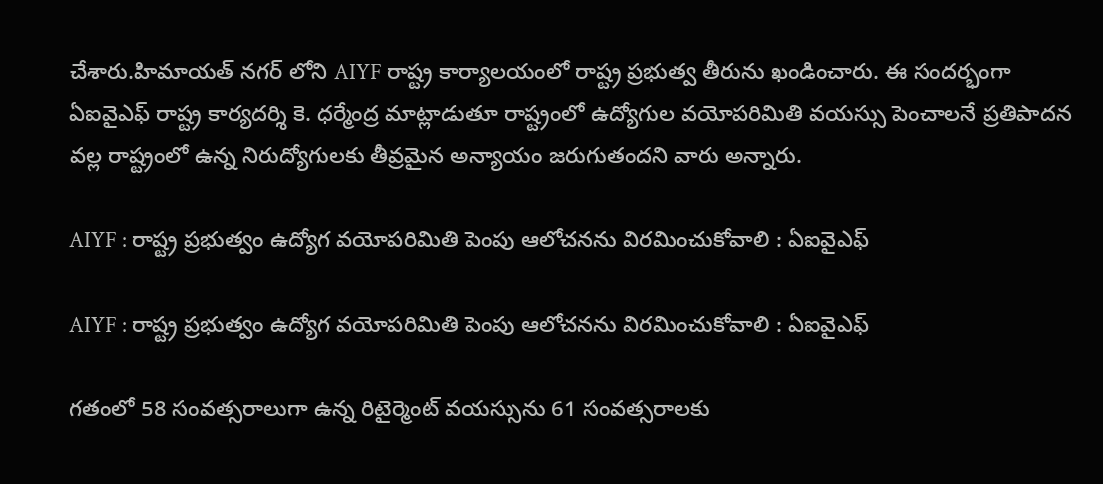చేశారు.హిమాయత్ నగర్ లోని AIYF రాష్ట్ర కార్యాలయంలో రాష్ట్ర ప్రభుత్వ తీరును ఖండించారు. ఈ సందర్భంగా ఏఐవైఎఫ్ రాష్ట్ర కార్యదర్శి కె. ధర్మేంద్ర మాట్లాడుతూ రాష్ట్రంలో ఉద్యోగుల వయోపరిమితి వయస్సు పెంచాలనే ప్రతిపాదన వల్ల రాష్ట్రంలో ఉన్న నిరుద్యోగులకు తీవ్రమైన అన్యాయం జరుగుతందని వారు అన్నారు.

AIYF : రాష్ట్ర ప్రభుత్వం ఉద్యోగ వయోపరిమితి పెంపు ఆలోచనను విరమించుకోవాలి : ఏఐవైఎఫ్

AIYF : రాష్ట్ర ప్రభుత్వం ఉద్యోగ వయోపరిమితి పెంపు ఆలోచనను విరమించుకోవాలి : ఏఐవైఎఫ్

గతంలో 58 సంవత్సరాలుగా ఉన్న రిటైర్మెంట్ వయస్సును 61 సంవత్సరాలకు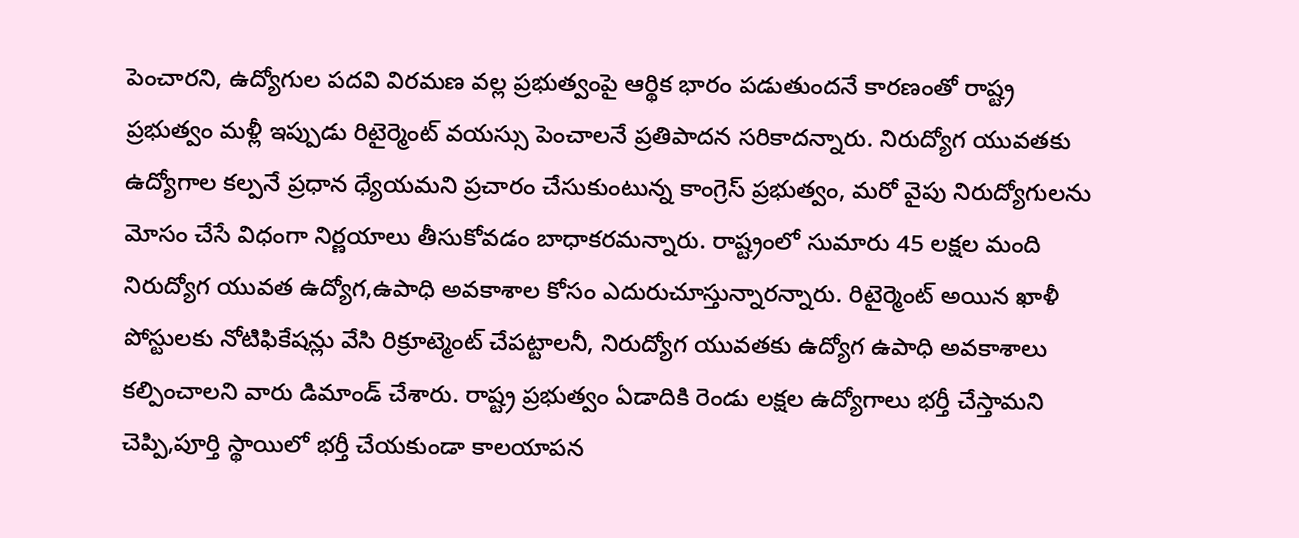పెంచారని, ఉద్యోగుల పదవి విరమణ వల్ల ప్రభుత్వంపై ఆర్థిక భారం పడుతుందనే కారణంతో రాష్ట్ర ప్రభుత్వం మళ్లీ ఇప్పుడు రిటైర్మెంట్ వయస్సు పెంచాలనే ప్రతిపాదన సరికాదన్నారు. నిరుద్యోగ యువతకు ఉద్యోగాల కల్పనే ప్రధాన ధ్యేయమని ప్రచారం చేసుకుంటున్న కాంగ్రెస్ ప్రభుత్వం, మరో వైపు నిరుద్యోగులను మోసం చేసే విధంగా నిర్ణయాలు తీసుకోవడం బాధాకరమన్నారు. రాష్ట్రంలో సుమారు 45 లక్షల మంది నిరుద్యోగ యువత ఉద్యోగ,ఉపాధి అవకాశాల కోసం ఎదురుచూస్తున్నారన్నారు. రిటైర్మెంట్ అయిన ఖాళీ పోస్టులకు నోటిఫికేషన్లు వేసి రిక్రూట్మెంట్ చేపట్టాలనీ, నిరుద్యోగ యువతకు ఉద్యోగ ఉపాధి అవకాశాలు కల్పించాలని వారు డిమాండ్ చేశారు. రాష్ట్ర ప్రభుత్వం ఏడాదికి రెండు లక్షల ఉద్యోగాలు భర్తీ చేస్తామని చెప్పి,పూర్తి స్థాయిలో భర్తీ చేయకుండా కాలయాపన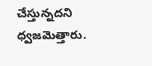చేస్తున్నదని ధ్వజమెత్తారు.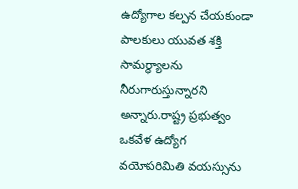ఉద్యోగాల కల్పన చేయకుండా పాలకులు యువత శక్తి సామర్ధ్యాలను నీరుగారుస్తున్నారని అన్నారు.రాష్ట్ర ప్రభుత్వం ఒకవేళ ఉద్యోగ వయోపరిమితి వయస్సును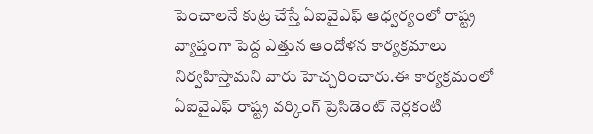పెంచాలనే కుట్ర చేస్తే ఏఐవైఎఫ్ ఆధ్వర్యంలో రాష్ట్ర వ్యాప్తంగా పెద్ద ఎత్తున ఆందోళన కార్యక్రమాలు నిర్వహిస్తామని వారు హెచ్చరించారు.ఈ కార్యక్రమంలో ఏఐవైఎఫ్ రాష్ట్ర వర్కింగ్ ప్రెసిడెంట్ నెర్లకంటి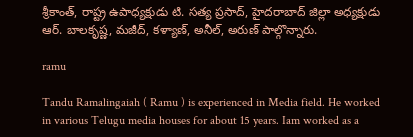శ్రీకాంత్, రాష్ట్ర ఉపాధ్యక్షుడు టి. సత్య ప్రసాద్, హైదరాబాద్ జిల్లా అధ్యక్షుడు ఆర్. బాలకృష్ణ, మజీద్, కళ్యాణ్, అనీల్, అరుణ్ పాల్గొన్నారు.

ramu

Tandu Ramalingaiah ( Ramu ) is experienced in Media field. He worked in various Telugu media houses for about 15 years. Iam worked as a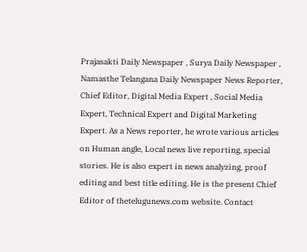Prajasakti Daily Newspaper , Surya Daily Newspaper , Namasthe Telangana Daily Newspaper News Reporter, Chief Editor, Digital Media Expert , Social Media Expert, Technical Expert and Digital Marketing Expert. As a News reporter, he wrote various articles on Human angle, Local news live reporting, special stories. He is also expert in news analyzing, proof editing and best title editing. He is the present Chief Editor of thetelugunews.com website. Contact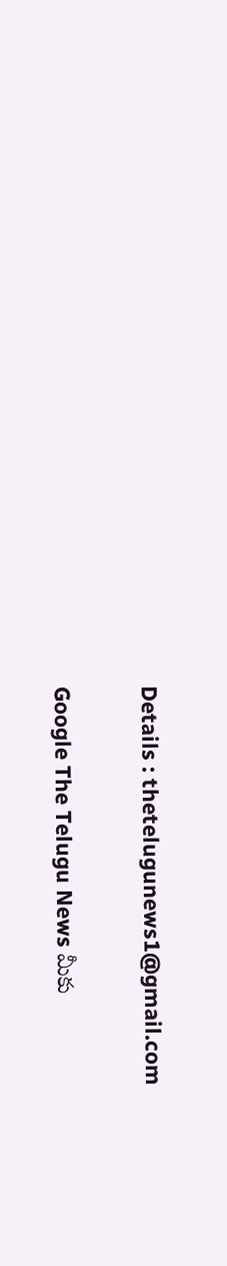Details : thetelugunews1@gmail.com

Google The Telugu News మీకు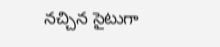నచ్చిన సైటుగా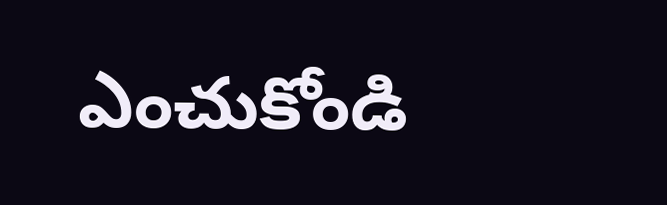ఎంచుకోండి